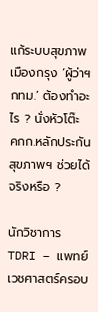แก้ระบบสุขภาพเมืองกรุง ‘ผู้ว่าฯ กทม.’ ต้องทำอะไร ? นั่งหัวโต๊ะ คกก.หลักประกันสุขภาพฯ ช่วยได้จริงหรือ ?

นักวิชาการ TDRI – แพทย์เวชศาสตร์ครอบ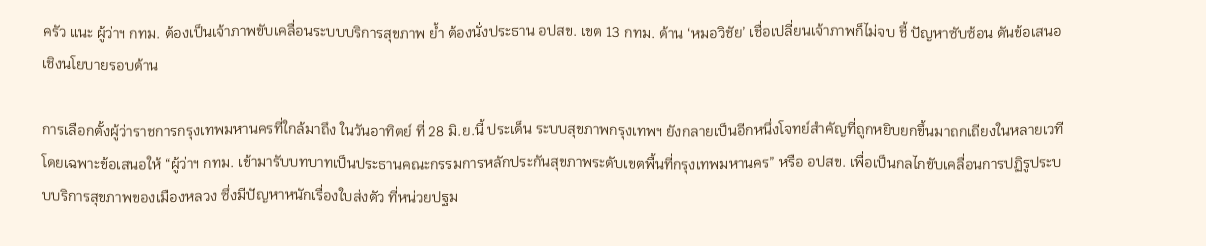ครัว แนะ ผู้ว่าฯ กทม. ต้องเป็นเจ้าภาพขับเคลื่อนระบบบริการสุขภาพ ย้ำ ต้องนั่งประธาน อปสข. เขต 13 กทม. ด้าน ‘หมอวิชัย’ เชื่อเปลี่ยนเจ้าภาพก็ไม่จบ ชี้ ปัญหาซับซ้อน ดันข้อเสนอเชิงนโยบายรอบด้าน

การเลือกตั้งผู้ว่าราชการกรุงเทพมหานครที่ใกล้มาถึง ในวันอาทิตย์ ที่ 28 มิ.ย.นี้ ประเด็น ระบบสุขภาพกรุงเทพฯ ยังกลายเป็นอีกหนึ่งโจทย์สำคัญที่ถูกหยิบยกขึ้นมาถกเถียงในหลายเวที โดยเฉพาะข้อเสนอให้ “ผู้ว่าฯ กทม. เข้ามารับบทบาทเป็นประธานคณะกรรมการหลักประกันสุขภาพระดับเขตพื้นที่กรุงเทพมหานคร” หรือ อปสข. เพื่อเป็นกลไกขับเคลื่อนการปฏิรูประบบบริการสุขภาพของเมืองหลวง ซึ่งมีปัญหาหนักเรื่องใบส่งตัว ที่หน่วยปฐม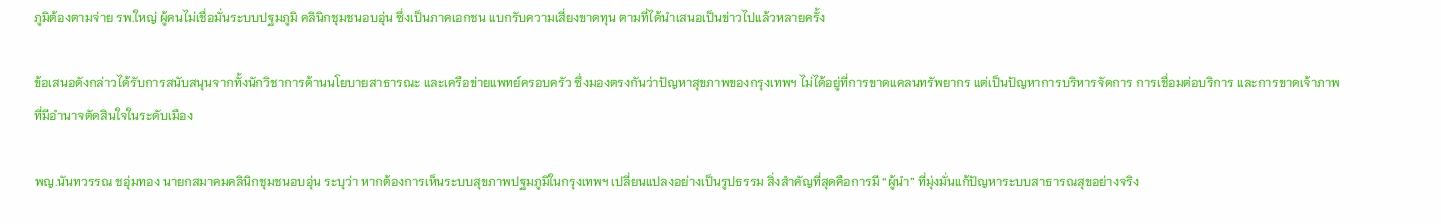ภูมิต้องตามจ่าย รพ.ใหญ่ ผู้คนไม่เชื่อมั่นระบบปฐมภูมิ คลินิกชุมชนอบอุ่น ซึ่งเป็นภาคเอกชน แบกรับความเสี่ยงขาดทุน ตามที่ได้นำเสนอเป็นข่าวไปแล้วหลายครั้ง

ข้อเสนอดังกล่าวได้รับการสนับสนุนจากทั้งนักวิชาการด้านนโยบายสาธารณะ และเครือข่ายแพทย์ครอบครัว ซึ่งมองตรงกันว่าปัญหาสุขภาพของกรุงเทพฯ ไม่ได้อยู่ที่การขาดแคลนทรัพยากร แต่เป็นปัญหาการบริหารจัดการ การเชื่อมต่อบริการ และการขาดเจ้าภาพที่มีอำนาจตัดสินใจในระดับเมือง

พญ.นันทวรรณ ชอุ่มทอง นายกสมาคมคลินิกชุมชนอบอุ่น ระบุว่า หากต้องการเห็นระบบสุขภาพปฐมภูมิในกรุงเทพฯ เปลี่ยนแปลงอย่างเป็นรูปธรรม สิ่งสำคัญที่สุดคือการมี “ผู้นำ” ที่มุ่งมั่นแก้ปัญหาระบบสาธารณสุขอย่างจริง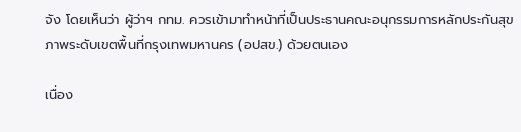จัง โดยเห็นว่า ผู้ว่าฯ กทม. ควรเข้ามาทำหน้าที่เป็นประธานคณะอนุกรรมการหลักประกันสุขภาพระดับเขตพื้นที่กรุงเทพมหานคร (อปสข.) ด้วยตนเอง

เนื่อง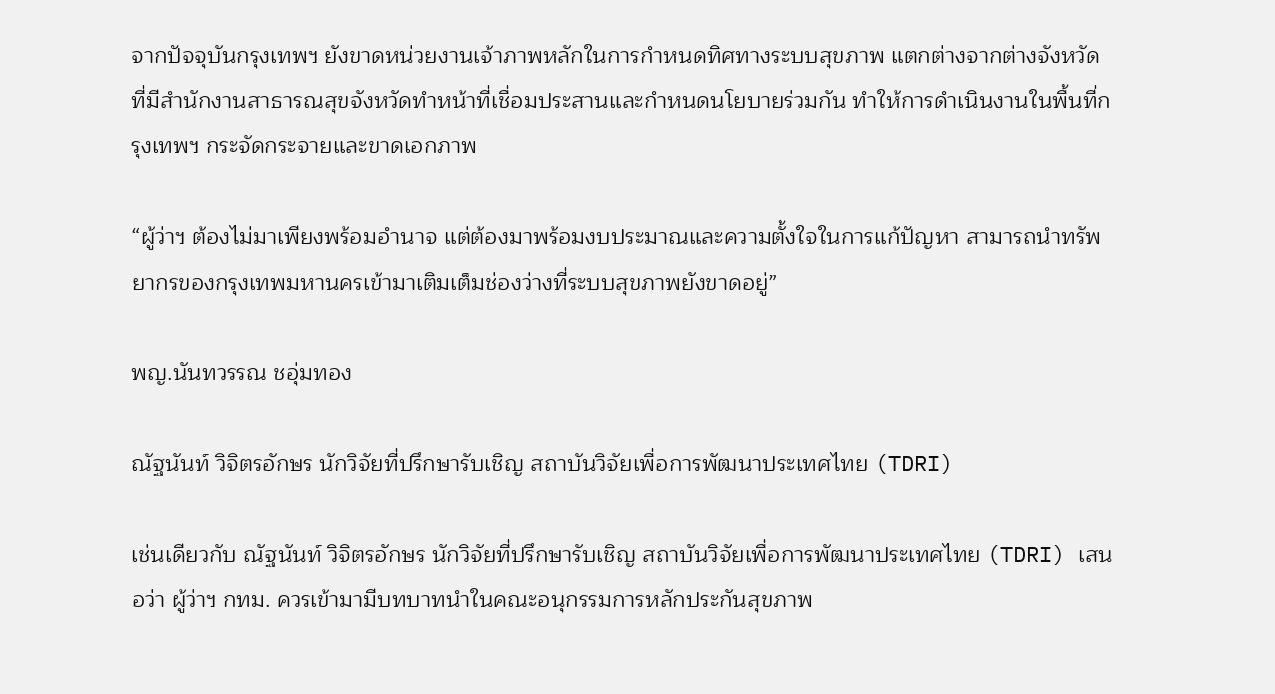จากปัจจุบันกรุงเทพฯ ยังขาดหน่วยงานเจ้าภาพหลักในการกำหนดทิศทางระบบสุขภาพ แตกต่างจากต่างจังหวัดที่มีสำนักงานสาธารณสุขจังหวัดทำหน้าที่เชื่อมประสานและกำหนดนโยบายร่วมกัน ทำให้การดำเนินงานในพื้นที่กรุงเทพฯ กระจัดกระจายและขาดเอกภาพ

“ผู้ว่าฯ ต้องไม่มาเพียงพร้อมอำนาจ แต่ต้องมาพร้อมงบประมาณและความตั้งใจในการแก้ปัญหา สามารถนำทรัพยากรของกรุงเทพมหานครเข้ามาเติมเต็มช่องว่างที่ระบบสุขภาพยังขาดอยู่”

พญ.นันทวรรณ ชอุ่มทอง

ณัฐนันท์ วิจิตรอักษร นักวิจัยที่ปรึกษารับเชิญ สถาบันวิจัยเพื่อการพัฒนาประเทศไทย (TDRI)

เช่นเดียวกับ ณัฐนันท์ วิจิตรอักษร นักวิจัยที่ปรึกษารับเชิญ สถาบันวิจัยเพื่อการพัฒนาประเทศไทย (TDRI) เสนอว่า ผู้ว่าฯ กทม. ควรเข้ามามีบทบาทนำในคณะอนุกรรมการหลักประกันสุขภาพ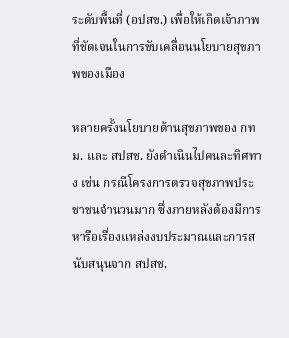ระดับพื้นที่ (อปสข.) เพื่อให้เกิดเจ้าภาพที่ชัดเจนในการขับเคลื่อนนโยบายสุขภาพของเมือง

หลายครั้งนโยบายด้านสุขภาพของ กทม. และ สปสช. ยังดำเนินไปคนละทิศทาง เช่น กรณีโครงการตรวจสุขภาพประชาชนจำนวนมาก ซึ่งภายหลังต้องมีการหารือเรื่องแหล่งงบประมาณและการสนับสนุนจาก สปสช.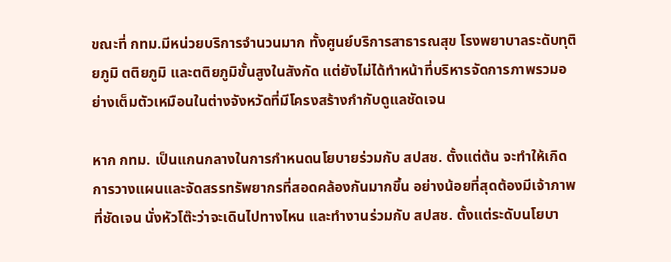ขณะที่ กทม.มีหน่วยบริการจำนวนมาก ทั้งศูนย์บริการสาธารณสุข โรงพยาบาลระดับทุติยภูมิ ตติยภูมิ และตติยภูมิขั้นสูงในสังกัด แต่ยังไม่ได้ทำหน้าที่บริหารจัดการภาพรวมอย่างเต็มตัวเหมือนในต่างจังหวัดที่มีโครงสร้างกำกับดูแลชัดเจน

หาก กทม. เป็นแกนกลางในการกำหนดนโยบายร่วมกับ สปสช. ตั้งแต่ต้น จะทำให้เกิดการวางแผนและจัดสรรทรัพยากรที่สอดคล้องกันมากขึ้น อย่างน้อยที่สุดต้องมีเจ้าภาพที่ชัดเจน นั่งหัวโต๊ะว่าจะเดินไปทางไหน และทำงานร่วมกับ สปสช. ตั้งแต่ระดับนโยบา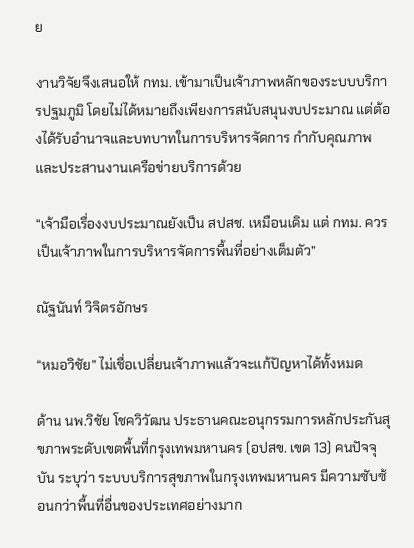ย

งานวิจัยจึงเสนอให้ กทม. เข้ามาเป็นเจ้าภาพหลักของระบบบริการปฐมภูมิ โดยไม่ได้หมายถึงเพียงการสนับสนุนงบประมาณ แต่ต้องได้รับอำนาจและบทบาทในการบริหารจัดการ กำกับคุณภาพ และประสานงานเครือข่ายบริการด้วย

“เจ้ามือเรื่องงบประมาณยังเป็น สปสช. เหมือนเดิม แต่ กทม. ควรเป็นเจ้าภาพในการบริหารจัดการพื้นที่อย่างเต็มตัว”

ณัฐนันท์ วิจิตรอักษร

“หมอวิชัย” ไม่เชื่อเปลี่ยนเจ้าภาพแล้วจะแก้ปัญหาได้ทั้งหมด

ด้าน นพ.วิชัย โชควิวัฒน ประธานคณะอนุกรรมการหลักประกันสุขภาพระดับเขตพื้นที่กรุงเทพมหานคร (อปสข. เขต 13) คนปัจจุบัน ระบุว่า ระบบบริการสุขภาพในกรุงเทพมหานคร มีความซับซ้อนกว่าพื้นที่อื่นของประเทศอย่างมาก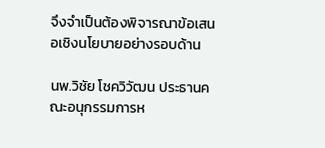จึงจำเป็นต้องพิจารณาข้อเสนอเชิงนโยบายอย่างรอบด้าน

นพ.วิชัย โชควิวัฒน ประธานคณะอนุกรรมการห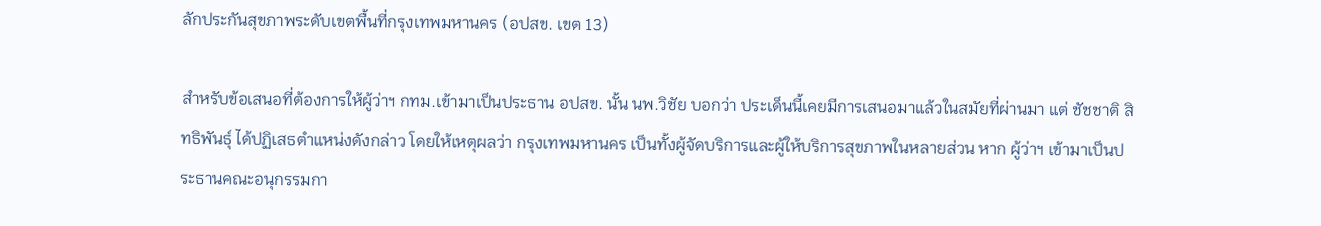ลักประกันสุขภาพระดับเขตพื้นที่กรุงเทพมหานคร (อปสข. เขต 13)

สำหรับข้อเสนอที่ต้องการให้ผู้ว่าฯ กทม.เข้ามาเป็นประธาน อปสข. นั้น นพ.วิชัย บอกว่า ประเด็นนี้เคยมีการเสนอมาแล้วในสมัยที่ผ่านมา แต่ ชัชชาติ สิทธิพันธุ์ ได้ปฏิเสธตำแหน่งดังกล่าว โดยให้เหตุผลว่า กรุงเทพมหานคร เป็นทั้งผู้จัดบริการและผู้ให้บริการสุขภาพในหลายส่วน หาก ผู้ว่าฯ เข้ามาเป็นประธานคณะอนุกรรมกา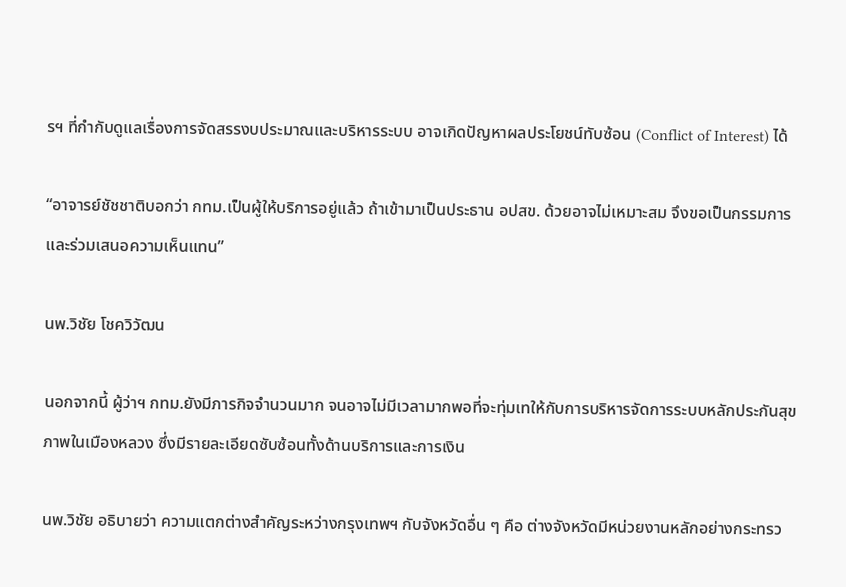รฯ ที่กำกับดูแลเรื่องการจัดสรรงบประมาณและบริหารระบบ อาจเกิดปัญหาผลประโยชน์ทับซ้อน (Conflict of Interest) ได้

“อาจารย์ชัชชาติบอกว่า กทม.เป็นผู้ให้บริการอยู่แล้ว ถ้าเข้ามาเป็นประธาน อปสข. ด้วยอาจไม่เหมาะสม จึงขอเป็นกรรมการและร่วมเสนอความเห็นแทน”

นพ.วิชัย โชควิวัฒน

นอกจากนี้ ผู้ว่าฯ กทม.ยังมีภารกิจจำนวนมาก จนอาจไม่มีเวลามากพอที่จะทุ่มเทให้กับการบริหารจัดการระบบหลักประกันสุขภาพในเมืองหลวง ซึ่งมีรายละเอียดซับซ้อนทั้งด้านบริการและการเงิน

นพ.วิชัย อธิบายว่า ความแตกต่างสำคัญระหว่างกรุงเทพฯ กับจังหวัดอื่น ๆ คือ ต่างจังหวัดมีหน่วยงานหลักอย่างกระทรว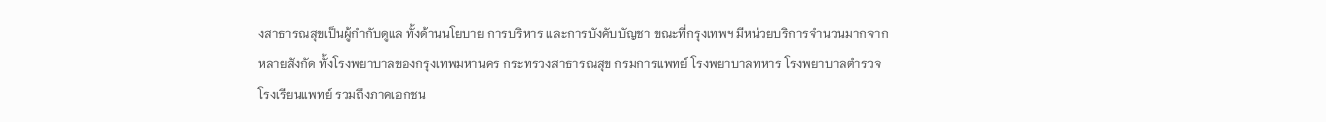งสาธารณสุขเป็นผู้กำกับดูแล ทั้งด้านนโยบาย การบริหาร และการบังคับบัญชา ขณะที่กรุงเทพฯ มีหน่วยบริการจำนวนมากจากหลายสังกัด ทั้งโรงพยาบาลของกรุงเทพมหานคร กระทรวงสาธารณสุข กรมการแพทย์ โรงพยาบาลทหาร โรงพยาบาลตำรวจ โรงเรียนแพทย์ รวมถึงภาคเอกชน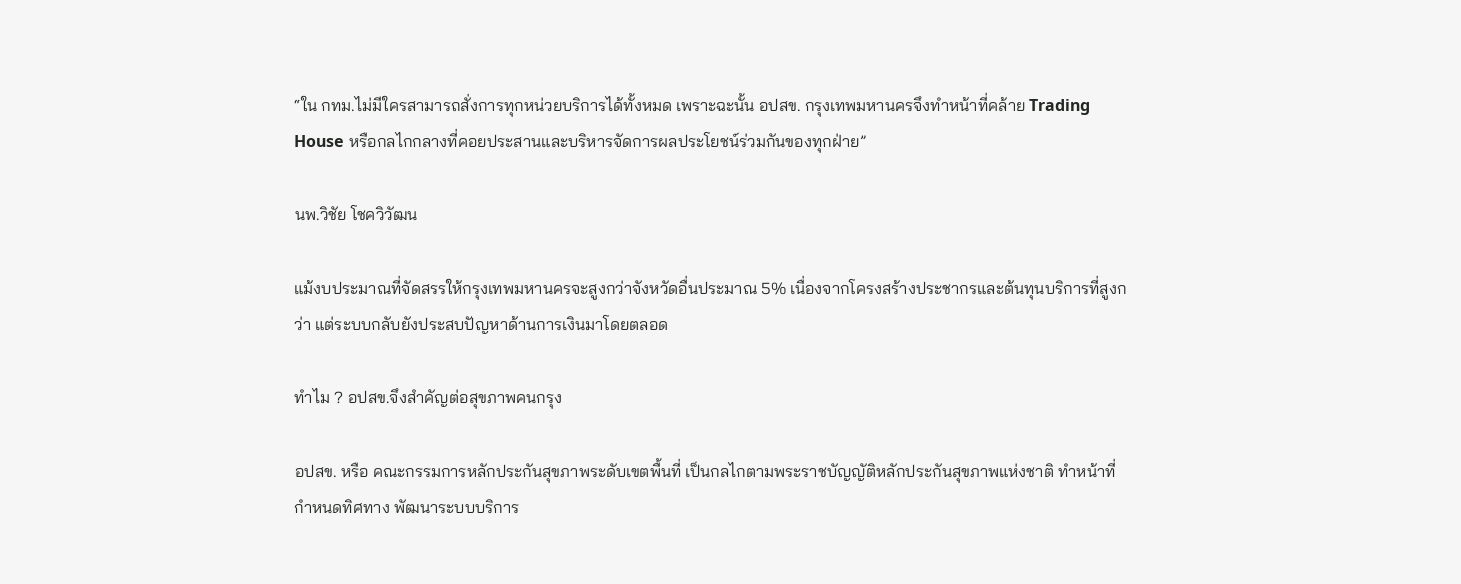“ใน กทม.ไม่มีใครสามารถสั่งการทุกหน่วยบริการได้ทั้งหมด เพราะฉะนั้น อปสข. กรุงเทพมหานครจึงทำหน้าที่คล้าย Trading House หรือกลไกกลางที่คอยประสานและบริหารจัดการผลประโยชน์ร่วมกันของทุกฝ่าย”

นพ.วิชัย โชควิวัฒน

แม้งบประมาณที่จัดสรรให้กรุงเทพมหานครจะสูงกว่าจังหวัดอื่นประมาณ 5% เนื่องจากโครงสร้างประชากรและต้นทุนบริการที่สูงกว่า แต่ระบบกลับยังประสบปัญหาด้านการเงินมาโดยตลอด

ทำไม ? อปสข.จึงสำคัญต่อสุขภาพคนกรุง

อปสข. หรือ คณะกรรมการหลักประกันสุขภาพระดับเขตพื้นที่ เป็นกลไกตามพระราชบัญญัติหลักประกันสุขภาพแห่งชาติ ทำหน้าที่กำหนดทิศทาง พัฒนาระบบบริการ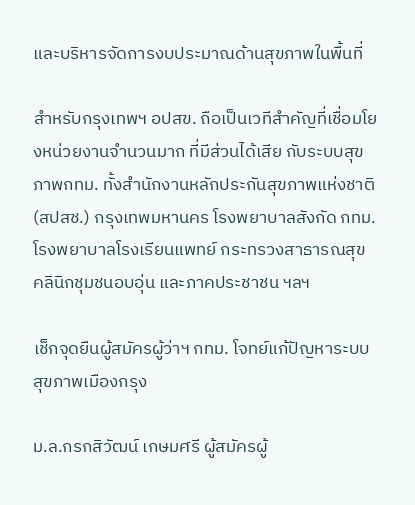และบริหารจัดการงบประมาณด้านสุขภาพในพื้นที่

สำหรับกรุงเทพฯ อปสข. ถือเป็นเวทีสำคัญที่เชื่อมโยงหน่วยงานจำนวนมาก ที่มีส่วนได้เสีย กับระบบสุขภาพกทม. ทั้งสำนักงานหลักประกันสุขภาพแห่งชาติ (สปสช.) กรุงเทพมหานคร โรงพยาบาลสังกัด กทม. โรงพยาบาลโรงเรียนแพทย์ กระทรวงสาธารณสุข คลินิกชุมชนอบอุ่น และภาคประชาชน ฯลฯ

เช็กจุดยืนผู้สมัครผู้ว่าฯ กทม. โจทย์แก้ปัญหาระบบสุขภาพเมืองกรุง

ม.ล.กรกสิวัฒน์ เกษมศรี ผู้สมัครผู้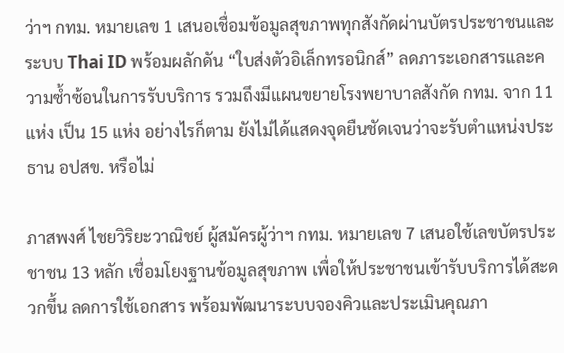ว่าฯ กทม. หมายเลข 1 เสนอเชื่อมข้อมูลสุขภาพทุกสังกัดผ่านบัตรประชาชนและระบบ Thai ID พร้อมผลักดัน “ใบส่งตัวอิเล็กทรอนิกส์” ลดภาระเอกสารและความซ้ำซ้อนในการรับบริการ รวมถึงมีแผนขยายโรงพยาบาลสังกัด กทม. จาก 11 แห่ง เป็น 15 แห่ง อย่างไรก็ตาม ยังไม่ได้แสดงจุดยืนชัดเจนว่าจะรับตำแหน่งประธาน อปสข. หรือไม่

ภาสพงศ์ ไชยวิริยะวาณิชย์ ผู้สมัครผู้ว่าฯ กทม. หมายเลข 7 เสนอใช้เลขบัตรประชาชน 13 หลัก เชื่อมโยงฐานข้อมูลสุขภาพ เพื่อให้ประชาชนเข้ารับบริการได้สะดวกขึ้น ลดการใช้เอกสาร พร้อมพัฒนาระบบจองคิวและประเมินคุณภา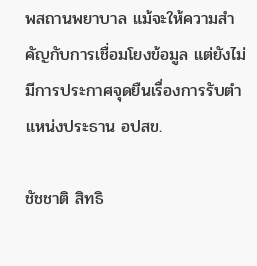พสถานพยาบาล แม้จะให้ความสำคัญกับการเชื่อมโยงข้อมูล แต่ยังไม่มีการประกาศจุดยืนเรื่องการรับตำแหน่งประธาน อปสข.

ชัชชาติ สิทธิ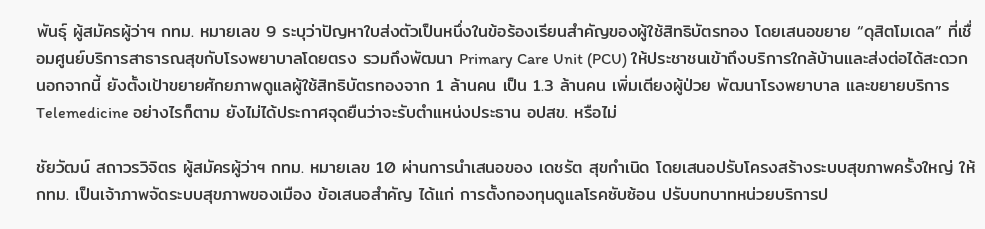พันธุ์ ผู้สมัครผู้ว่าฯ กทม. หมายเลข 9 ระบุว่าปัญหาใบส่งตัวเป็นหนึ่งในข้อร้องเรียนสำคัญของผู้ใช้สิทธิบัตรทอง โดยเสนอขยาย “ดุสิตโมเดล” ที่เชื่อมศูนย์บริการสาธารณสุขกับโรงพยาบาลโดยตรง รวมถึงพัฒนา Primary Care Unit (PCU) ให้ประชาชนเข้าถึงบริการใกล้บ้านและส่งต่อได้สะดวก นอกจากนี้ ยังตั้งเป้าขยายศักยภาพดูแลผู้ใช้สิทธิบัตรทองจาก 1 ล้านคน เป็น 1.3 ล้านคน เพิ่มเตียงผู้ป่วย พัฒนาโรงพยาบาล และขยายบริการ Telemedicine อย่างไรก็ตาม ยังไม่ได้ประกาศจุดยืนว่าจะรับตำแหน่งประธาน อปสข. หรือไม่

ชัยวัฒน์ สถาวรวิจิตร ผู้สมัครผู้ว่าฯ กทม. หมายเลข 10 ผ่านการนำเสนอของ เดชรัต สุขกำเนิด โดยเสนอปรับโครงสร้างระบบสุขภาพครั้งใหญ่ ให้ กทม. เป็นเจ้าภาพจัดระบบสุขภาพของเมือง ข้อเสนอสำคัญ ได้แก่ การตั้งกองทุนดูแลโรคซับซ้อน ปรับบทบาทหน่วยบริการป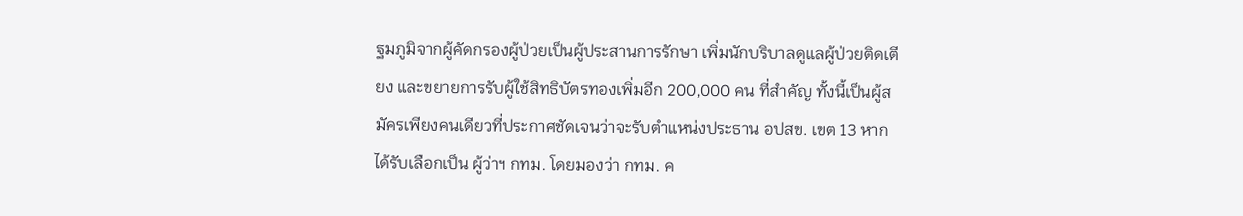ฐมภูมิจากผู้คัดกรองผู้ป่วยเป็นผู้ประสานการรักษา เพิ่มนักบริบาลดูแลผู้ป่วยติดเตียง และขยายการรับผู้ใช้สิทธิบัตรทองเพิ่มอีก 200,000 คน ที่สำคัญ ทั้งนี้เป็นผู้สมัครเพียงคนเดียวที่ประกาศชัดเจนว่าจะรับตำแหน่งประธาน อปสข. เขต 13 หากได้รับเลือกเป็น ผู้ว่าฯ กทม. โดยมองว่า กทม. ค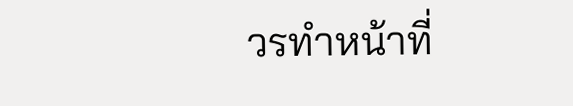วรทำหน้าที่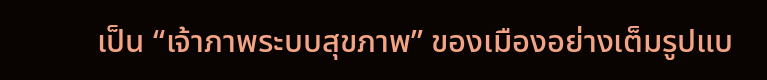เป็น “เจ้าภาพระบบสุขภาพ” ของเมืองอย่างเต็มรูปแบ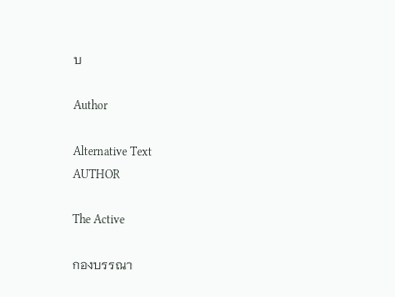บ

Author

Alternative Text
AUTHOR

The Active

กองบรรณา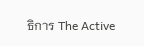ธิการ The Active